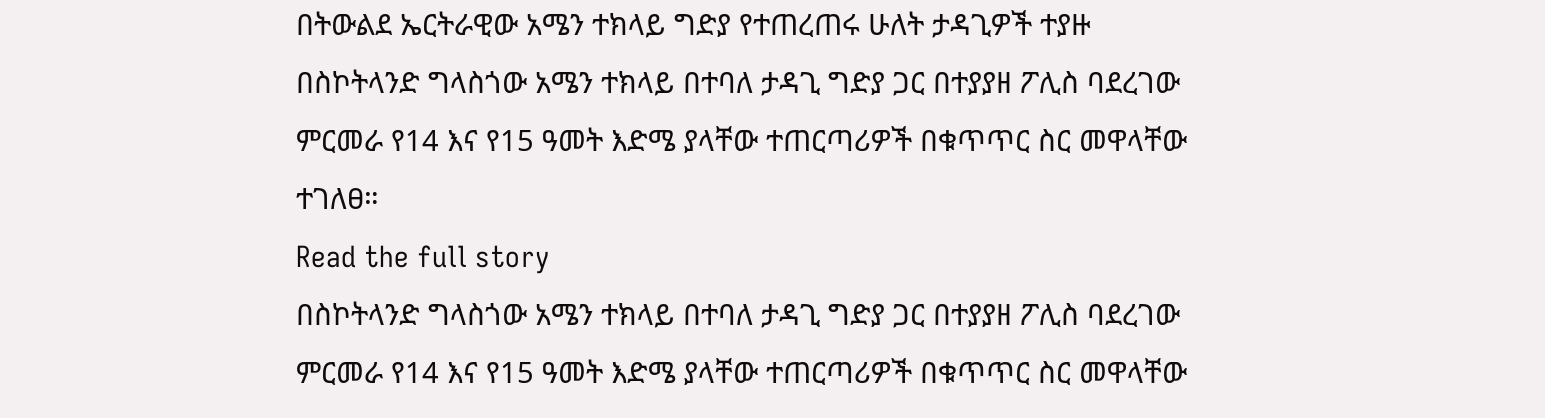በትውልደ ኤርትራዊው አሜን ተክላይ ግድያ የተጠረጠሩ ሁለት ታዳጊዎች ተያዙ
በስኮትላንድ ግላስጎው አሜን ተክላይ በተባለ ታዳጊ ግድያ ጋር በተያያዘ ፖሊስ ባደረገው ምርመራ የ14 እና የ15 ዓመት እድሜ ያላቸው ተጠርጣሪዎች በቁጥጥር ስር መዋላቸው ተገለፀ።
Read the full story
በስኮትላንድ ግላስጎው አሜን ተክላይ በተባለ ታዳጊ ግድያ ጋር በተያያዘ ፖሊስ ባደረገው ምርመራ የ14 እና የ15 ዓመት እድሜ ያላቸው ተጠርጣሪዎች በቁጥጥር ስር መዋላቸው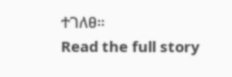ተገለፀ።
Read the full story